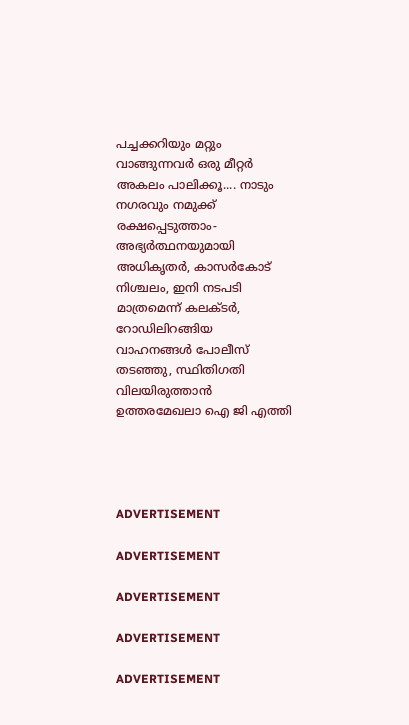പച്ചക്കറിയും മറ്റും വാങ്ങുന്നവർ ഒരു മീറ്റർ അകലം പാലിക്കൂ.... നാടും നഗരവും നമുക്ക് രക്ഷപ്പെടുത്താം- അഭ്യർത്ഥനയുമായി അധികൃതർ, കാസർകോട് നിശ്ചലം, ഇനി നടപടി മാത്രമെന്ന് കലക്‌ടർ, റോഡിലിറങ്ങിയ വാഹനങ്ങള്‍ പോലീസ് തടഞ്ഞു, സ്ഥിതിഗതി വിലയിരുത്താൻ ഉത്തരമേഖലാ ഐ ജി എത്തി




ADVERTISEMENT

ADVERTISEMENT

ADVERTISEMENT

ADVERTISEMENT

ADVERTISEMENT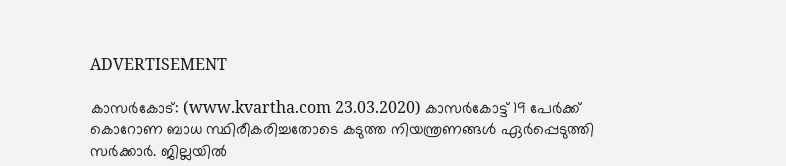ADVERTISEMENT

കാസർകോട്: (www.kvartha.com 23.03.2020) കാസർകോട്ട് 19 പേര്‍ക്ക് കൊറോണ ബാധ സ്ഥിരീകരിച്ചതോടെ കടുത്ത നിയന്ത്രണങ്ങള്‍ ഏര്‍പ്പെടുത്തി സര്‍ക്കാര്‍. ജില്ലയിൽ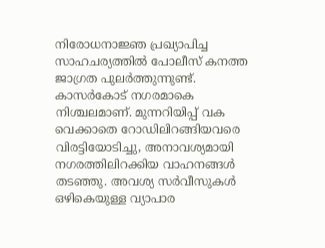നിരോധനാജ്ഞ പ്രഖ്യാപിച്ച സാഹചര്യത്തിൽ പോലീസ് കനത്ത ജാഗ്രത പുലർത്തുന്നുണ്ട്. കാസർകോട് നഗരമാകെ നിശ്ചലമാണ്. മുന്നറിയിപ്പ് വക വെക്കാതെ റോഡിലിറങ്ങിയവരെ വിരട്ടിയോടിച്ചു, അനാവശ്യമായി നഗരത്തിലിറക്കിയ വാഹനങ്ങൾ തടഞ്ഞു. അവശ്യ സര്‍വീസുകള്‍ ഒഴികെയുള്ള വ്യാപാര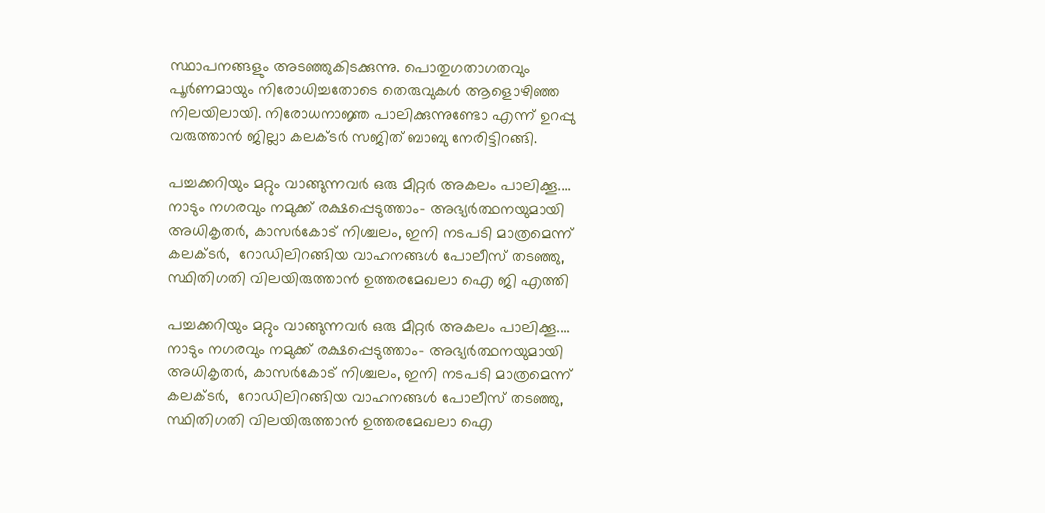സ്ഥാപനങ്ങളും അടഞ്ഞുകിടക്കുന്നു. പൊതുഗതാഗതവും പൂര്‍ണമായും നിരോധിച്ചതോടെ തെരുവുകള്‍ ആളൊഴിഞ്ഞ നിലയിലായി. നിരോധനാജ്ഞ പാലിക്കുന്നുണ്ടോ എന്ന് ഉറപ്പു വരുത്താൻ ജില്ലാ കലക്‌ടർ സജിത് ബാബു നേരിട്ടിറങ്ങി.

പച്ചക്കറിയും മറ്റും വാങ്ങുന്നവർ ഒരു മീറ്റർ അകലം പാലിക്കൂ.... നാടും നഗരവും നമുക്ക് രക്ഷപ്പെടുത്താം- അഭ്യർത്ഥനയുമായി അധികൃതർ, കാസർകോട് നിശ്ചലം, ഇനി നടപടി മാത്രമെന്ന് കലക്‌ടർ,  റോഡിലിറങ്ങിയ വാഹനങ്ങള്‍ പോലീസ് തടഞ്ഞു, സ്ഥിതിഗതി വിലയിരുത്താൻ ഉത്തരമേഖലാ ഐ ജി എത്തി

പച്ചക്കറിയും മറ്റും വാങ്ങുന്നവർ ഒരു മീറ്റർ അകലം പാലിക്കൂ.... നാടും നഗരവും നമുക്ക് രക്ഷപ്പെടുത്താം- അഭ്യർത്ഥനയുമായി അധികൃതർ, കാസർകോട് നിശ്ചലം, ഇനി നടപടി മാത്രമെന്ന് കലക്‌ടർ,  റോഡിലിറങ്ങിയ വാഹനങ്ങള്‍ പോലീസ് തടഞ്ഞു, സ്ഥിതിഗതി വിലയിരുത്താൻ ഉത്തരമേഖലാ ഐ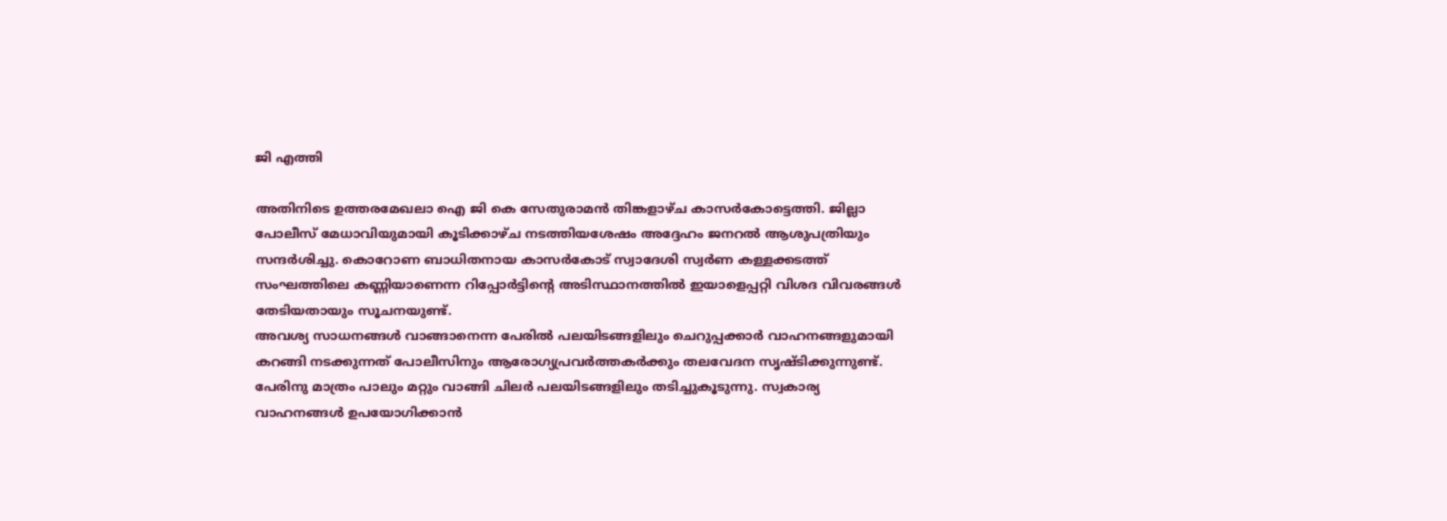ജി എത്തി

അതിനിടെ ഉത്തരമേഖലാ ഐ ജി കെ സേതുരാമൻ തിങ്കളാഴ്ച കാസർകോട്ടെത്തി. ജില്ലാ പോലീസ് മേധാവിയുമായി കൂടിക്കാഴ്ച നടത്തിയശേഷം അദ്ദേഹം ജനറൽ ആശുപത്രിയും സന്ദർശിച്ചു. കൊറോണ ബാധിതനായ കാസർകോട് സ്വാദേശി സ്വർണ കള്ളക്കടത്ത് സംഘത്തിലെ കണ്ണിയാണെന്ന റിപ്പോർട്ടിന്റെ അടിസ്ഥാനത്തിൽ ഇയാളെപ്പറ്റി വിശദ വിവരങ്ങൾ തേടിയതായും സൂചനയുണ്ട്.
അവശ്യ സാധനങ്ങൾ വാങ്ങാനെന്ന പേരിൽ പലയിടങ്ങളിലും ചെറുപ്പക്കാർ വാഹനങ്ങളുമായി കറങ്ങി നടക്കുന്നത് പോലീസിനും ആരോഗ്യപ്രവർത്തകർക്കും തലവേദന സൃഷ്ടിക്കുന്നുണ്ട്. പേരിനു മാത്രം പാലും മറ്റും വാങ്ങി ചിലർ പലയിടങ്ങളിലും തടിച്ചുകൂടുന്നു. സ്വകാര്യ വാഹനങ്ങള്‍ ഉപയോഗിക്കാന്‍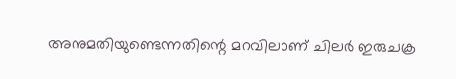അനുമതിയുണ്ടെന്നതിന്റെ മറവിലാണ് ചിലർ ഇരുചക്ര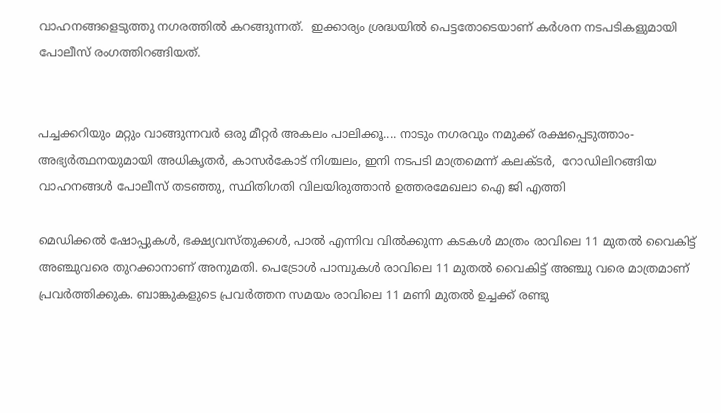വാഹനങ്ങളെടുത്തു നഗരത്തിൽ കറങ്ങുന്നത്‌.  ഇക്കാര്യം ശ്രദ്ധയിൽ പെട്ടതോടെയാണ് കർശന നടപടികളുമായി പോലീസ് രംഗത്തിറങ്ങിയത്.


പച്ചക്കറിയും മറ്റും വാങ്ങുന്നവർ ഒരു മീറ്റർ അകലം പാലിക്കൂ.... നാടും നഗരവും നമുക്ക് രക്ഷപ്പെടുത്താം- അഭ്യർത്ഥനയുമായി അധികൃതർ, കാസർകോട് നിശ്ചലം, ഇനി നടപടി മാത്രമെന്ന് കലക്‌ടർ,  റോഡിലിറങ്ങിയ വാഹനങ്ങള്‍ പോലീസ് തടഞ്ഞു, സ്ഥിതിഗതി വിലയിരുത്താൻ ഉത്തരമേഖലാ ഐ ജി എത്തി

മെഡിക്കല്‍ ഷോപ്പുകള്‍, ഭക്ഷ്യവസ്തുക്കള്‍, പാല്‍ എന്നിവ വിൽക്കുന്ന കടകള്‍ മാത്രം രാവിലെ 11 മുതല്‍ വൈകിട്ട് അഞ്ചുവരെ തുറക്കാനാണ് അനുമതി. പെട്രോൾ പാമ്പുകൾ രാവിലെ 11 മുതൽ വൈകിട്ട് അഞ്ചു വരെ മാത്രമാണ് പ്രവർത്തിക്കുക. ബാങ്കുകളുടെ പ്രവർത്തന സമയം രാവിലെ 11 മണി മുതൽ ഉച്ചക്ക് രണ്ടു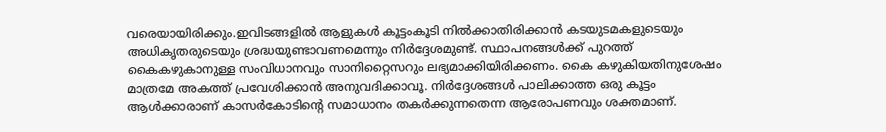വരെയായിരിക്കും.ഇവിടങ്ങളില്‍ ആളുകള്‍ കൂട്ടംകൂടി നിൽക്കാതിരിക്കാന്‍ കടയുടമകളുടെയും അധികൃതരുടെയും ശ്രദ്ധയുണ്ടാവണമെന്നും നിര്‍ദ്ദേശമുണ്ട്. സ്ഥാപനങ്ങള്‍ക്ക് പുറത്ത് കൈകഴുകാനുള്ള സംവിധാനവും സാനിറ്റൈസറും ലഭ്യമാക്കിയിരിക്കണം. കൈ കഴുകിയതിനുശേഷം മാത്രമേ അകത്ത് പ്രവേശിക്കാന്‍ അനുവദിക്കാവൂ. നിർദ്ദേശങ്ങൾ പാലിക്കാത്ത ഒരു കൂട്ടം ആൾക്കാരാണ് കാസർകോടിന്റെ സമാധാനം തകർക്കുന്നതെന്ന ആരോപണവും ശക്തമാണ്.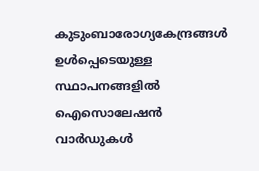കുടുംബാരോഗ്യകേന്ദ്രങ്ങള്‍ ഉള്‍പ്പെടെയുള്ള സ്ഥാപനങ്ങളില്‍ ഐസൊലേഷന്‍ വാര്‍ഡുകള്‍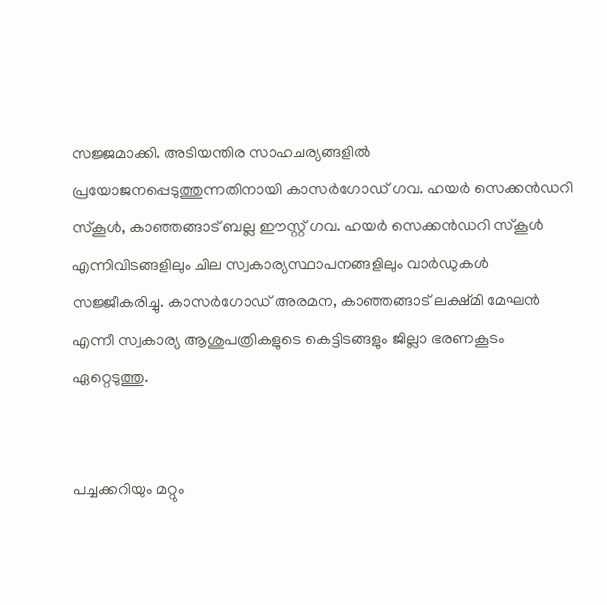സജ്ജമാക്കി. അടിയന്തിര സാഹചര്യങ്ങളില്‍ പ്രയോജനപ്പെടുത്തുന്നതിനായി കാസര്‍ഗോഡ് ഗവ. ഹയര്‍ സെക്കന്‍ഡറി സ്‌കൂള്‍, കാഞ്ഞങ്ങാട് ബല്ല ഈസ്റ്റ് ഗവ. ഹയര്‍ സെക്കന്‍ഡറി സ്‌കൂള്‍ എന്നിവിടങ്ങളിലും ചില സ്വകാര്യസ്ഥാപനങ്ങളിലും വാര്‍ഡുകള്‍ സജ്ജീകരിച്ചു. കാസര്‍ഗോഡ് അരമന, കാഞ്ഞങ്ങാട് ലക്ഷ്മി മേഘന്‍ എന്നീ സ്വകാര്യ ആശുപത്രികളുടെ കെട്ടിടങ്ങളും ജില്ലാ ഭരണകൂടം ഏറ്റെടുത്തു.


പച്ചക്കറിയും മറ്റും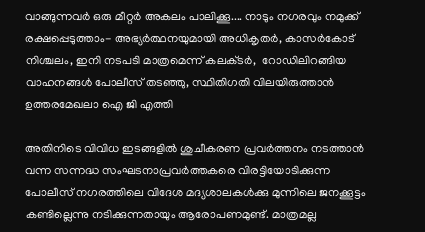വാങ്ങുന്നവർ ഒരു മീറ്റർ അകലം പാലിക്കൂ.... നാടും നഗരവും നമുക്ക് രക്ഷപ്പെടുത്താം- അഭ്യർത്ഥനയുമായി അധികൃതർ, കാസർകോട് നിശ്ചലം, ഇനി നടപടി മാത്രമെന്ന് കലക്‌ടർ,  റോഡിലിറങ്ങിയ വാഹനങ്ങള്‍ പോലീസ് തടഞ്ഞു, സ്ഥിതിഗതി വിലയിരുത്താൻ ഉത്തരമേഖലാ ഐ ജി എത്തി

അതിനിടെ വിവിധ ഇടങ്ങളിൽ ശുചീകരണ പ്രവർത്തനം നടത്താൻ വന്ന സന്നദ്ധ സംഘടനാപ്രവർത്തകരെ വിരട്ടിയോടിക്കുന്ന പോലീസ് നഗരത്തിലെ വിദേശ മദ്യശാലകൾക്കു മുന്നിലെ ജനക്കൂട്ടം കണ്ടില്ലെന്നു നടിക്കുന്നതായും ആരോപണമുണ്ട്. മാത്രമല്ല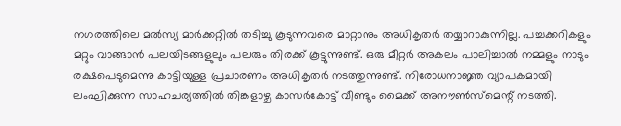നഗരത്തിലെ മൽസ്യ മാർക്കറ്റിൽ തടിച്ചു കൂടുന്നവരെ മാറ്റാനും അധികൃതർ തയ്യാറാകുന്നില്ല. പച്ചക്കറികളും മറ്റും വാങ്ങാൻ പലയിടങ്ങളുലും പലരും തിരക്ക് കൂട്ടുന്നുണ്ട്. ഒരു മീറ്റർ അകലം പാലിച്ചാൽ നമ്മളും നാടും രക്ഷപെടുമെന്നു കാട്ടിയുള്ള പ്രചാരണം അധികൃതർ നടത്തുന്നുണ്ട്. നിരോധനാജ്ഞ വ്യാപകമായി ലംഘിക്കുന്ന സാഹചര്യത്തിൽ തിങ്കളാഴ്ച കാസർകോട്ട് വീണ്ടും മൈക്ക് അനൗൺസ്‌മെന്റ് നടത്തി.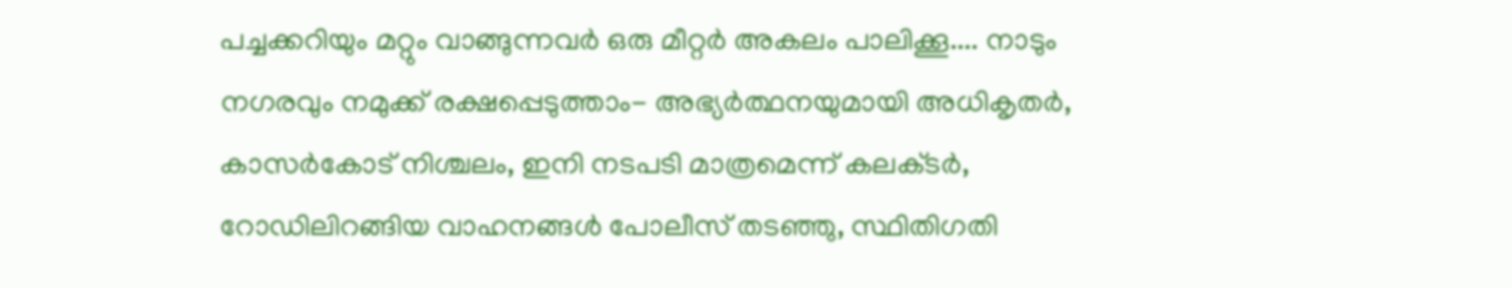പച്ചക്കറിയും മറ്റും വാങ്ങുന്നവർ ഒരു മീറ്റർ അകലം പാലിക്കൂ.... നാടും നഗരവും നമുക്ക് രക്ഷപ്പെടുത്താം- അഭ്യർത്ഥനയുമായി അധികൃതർ, കാസർകോട് നിശ്ചലം, ഇനി നടപടി മാത്രമെന്ന് കലക്‌ടർ,  റോഡിലിറങ്ങിയ വാഹനങ്ങള്‍ പോലീസ് തടഞ്ഞു, സ്ഥിതിഗതി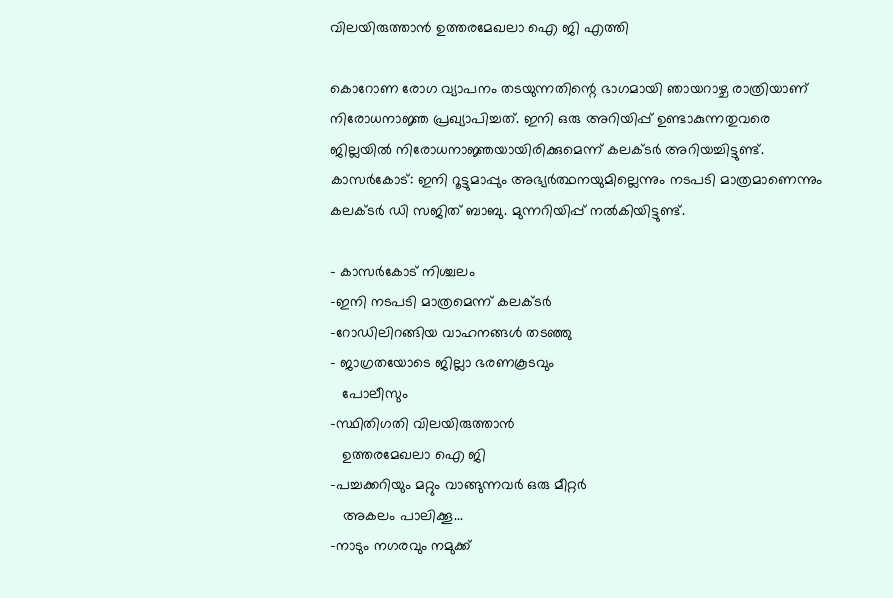വിലയിരുത്താൻ ഉത്തരമേഖലാ ഐ ജി എത്തി

കൊറോണ രോഗ വ്യാപനം തടയുന്നതിന്റെ ഭാഗമായി ഞായറാഴ്ച രാത്രിയാണ് നിരോധനാജ്ഞ പ്രഖ്യാപിച്ചത്. ഇനി ഒരു അറിയിപ്പ് ഉണ്ടാകുന്നതുവരെ ജില്ലയില്‍ നിരോധനാജ്ഞയായിരിക്കുമെന്ന് കലക്ടര്‍ അറിയച്ചിട്ടുണ്ട്. കാസര്‍കോട്: ഇനി റൂട്ടുമാപ്പും അഭ്യര്‍ത്ഥനയുമില്ലെന്നും നടപടി മാത്രമാണെന്നും കലക്ടര്‍ ഡി സജിത് ബാബു. മുന്നറിയിപ്പ് നൽകിയിട്ടുണ്ട്.

- കാസർകോട് നിശ്ചലം
-ഇനി നടപടി മാത്രമെന്ന് കലക്‌ടർ
-റോഡിലിറങ്ങിയ വാഹനങ്ങള്‍ തടഞ്ഞു
- ജാഗ്രതയോടെ ജില്ലാ ഭരണകൂടവും
   പോലീസും
-സ്ഥിതിഗതി വിലയിരുത്താൻ
   ഉത്തരമേഖലാ ഐ ജി
-പച്ചക്കറിയും മറ്റും വാങ്ങുന്നവർ ഒരു മീറ്റർ
   അകലം പാലിക്കൂ...
-നാടും നഗരവും നമുക്ക്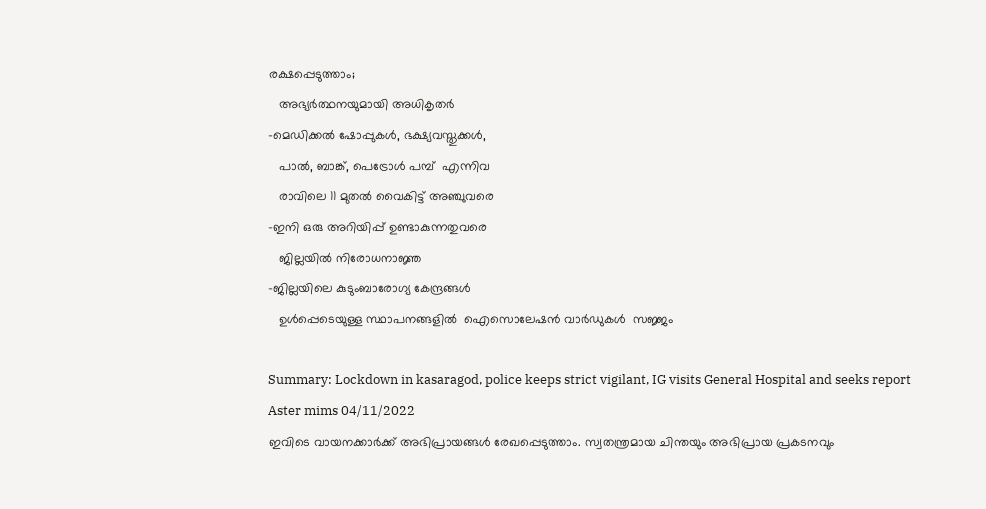രക്ഷപ്പെടുത്താം;
   അഭ്യർത്ഥനയുമായി അധികൃതർ
-മെഡിക്കല്‍ ഷോപ്പുകള്‍, ഭക്ഷ്യവസ്തുക്കള്‍,
   പാല്‍, ബാങ്ക്, പെട്രോൾ പമ്പ്  എന്നിവ
   രാവിലെ 11 മുതല്‍ വൈകിട്ട് അഞ്ചുവരെ
-ഇനി ഒരു അറിയിപ്പ് ഉണ്ടാകുന്നതുവരെ
   ജില്ലയില്‍ നിരോധനാജ്ഞ
-ജില്ലയിലെ കുടുംബാരോഗ്യ കേന്ദ്രങ്ങള്‍
   ഉള്‍പ്പെടെയുള്ള സ്ഥാപനങ്ങളില്‍  ഐസൊലേഷന്‍ വാര്‍ഡുകള്‍  സജ്ജം

Summary: Lockdown in kasaragod, police keeps strict vigilant, IG visits General Hospital and seeks report
Aster mims 04/11/2022
ഇവിടെ വായനക്കാർക്ക് അഭിപ്രായങ്ങൾ രേഖപ്പെടുത്താം. സ്വതന്ത്രമായ ചിന്തയും അഭിപ്രായ പ്രകടനവും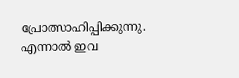പ്രോത്സാഹിപ്പിക്കുന്നു. എന്നാൽ ഇവ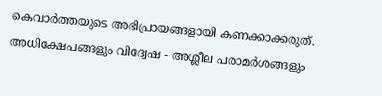കെവാർത്തയുടെ അഭിപ്രായങ്ങളായി കണക്കാക്കരുത്. അധിക്ഷേപങ്ങളും വിദ്വേഷ - അശ്ലീല പരാമർശങ്ങളും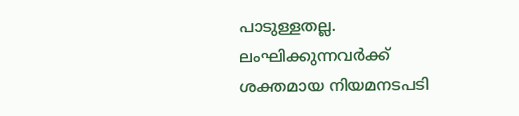പാടുള്ളതല്ല. ലംഘിക്കുന്നവർക്ക് ശക്തമായ നിയമനടപടി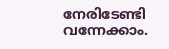നേരിടേണ്ടി വന്നേക്കാം.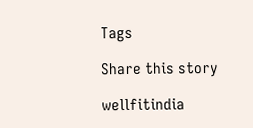Tags

Share this story

wellfitindia